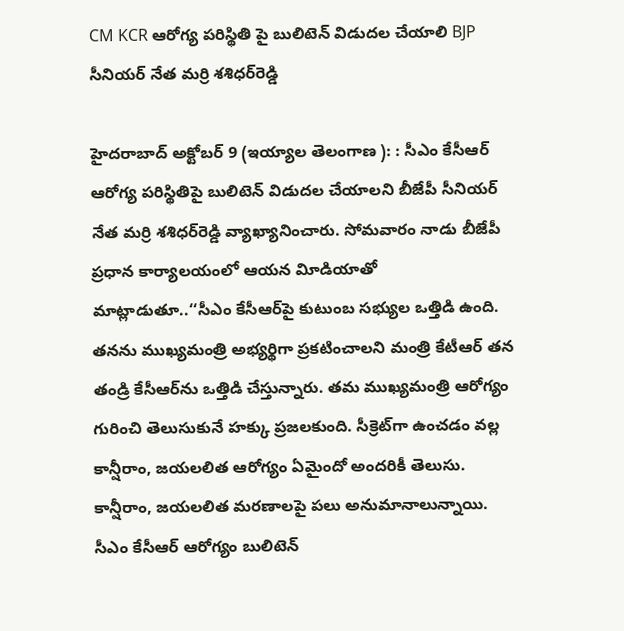CM KCR ఆరోగ్య పరిస్థితి పై బులిటెన్‌ విడుదల చేయాలి BJP సీనియర్‌ నేత మర్రి శశిధర్‌రెడ్డి

హైదరాబాద్‌ అక్టోబర్‌ 9 (ఇయ్యాల తెలంగాణ ): : సీఎం కేసీఆర్‌ ఆరోగ్య పరిస్థితిపై బులిటెన్‌ విడుదల చేయాలని బీజేపీ సీనియర్‌ నేత మర్రి శశిధర్‌రెడ్డి వ్యాఖ్యానించారు. సోమవారం నాడు బీజేపీ ప్రధాన కార్యాలయంలో ఆయన విూడియాతో మాట్లాడుతూ..‘‘సీఎం కేసీఆర్‌పై కుటుంబ సభ్యుల ఒత్తిడి ఉంది. తనను ముఖ్యమంత్రి అభ్యర్థిగా ప్రకటించాలని మంత్రి కేటీఆర్‌ తన తండ్రి కేసీఆర్‌ను ఒత్తిడి చేస్తున్నారు. తమ ముఖ్యమంత్రి ఆరోగ్యం గురించి తెలుసుకునే హక్కు ప్రజలకుంది. సీక్రెట్‌గా ఉంచడం వల్ల కాన్షీరాం, జయలలిత ఆరోగ్యం ఏమైందో అందరికీ తెలుసు. కాన్షీరాం, జయలలిత మరణాలపై పలు అనుమానాలున్నాయి. సీఎం కేసీఆర్‌ ఆరోగ్యం బులిటెన్‌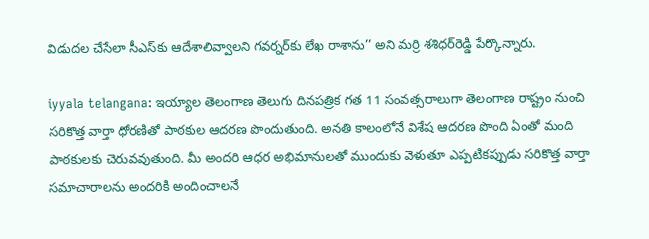విడుదల చేసేలా సీఎస్‌కు ఆదేశాలివ్వాలని గవర్నర్‌కు లేఖ రాశాను’’ అని మర్రి శశిధర్‌రెడ్డి పేర్కొన్నారు.

iyyala telangana: ఇయ్యాల తెలంగాణ తెలుగు దినపత్రిక గత 11 సంవత్సరాలుగా తెలంగాణ రాష్ట్రం నుంచి సరికొత్త వార్తా ధోరణితో పాఠకుల ఆదరణ పొందుతుంది. అనతి కాలంలోనే విశేష ఆదరణ పొంది ఏంతో మంది పాఠకులకు చెరువవుతుంది. మీ అందరి ఆధర అభిమానులతో ముందుకు వెళుతూ ఎప్పటికప్పుడు సరికొత్త వార్తా సమాచారాలను అందరికి అందించాలనే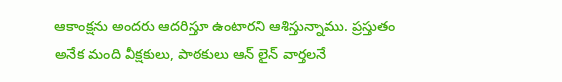ఆకాంక్షను అందరు ఆదరిస్తూ ఉంటారని ఆశిస్తున్నాము. ప్రస్తుతం అనేక మంది వీక్షకులు, పాఠకులు ఆన్ లైన్ వార్తలనే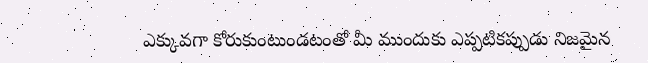ఎక్కువగా కోరుకుంటుండటంతో మీ ముందుకు ఎప్పటికప్పుడు నిజమైన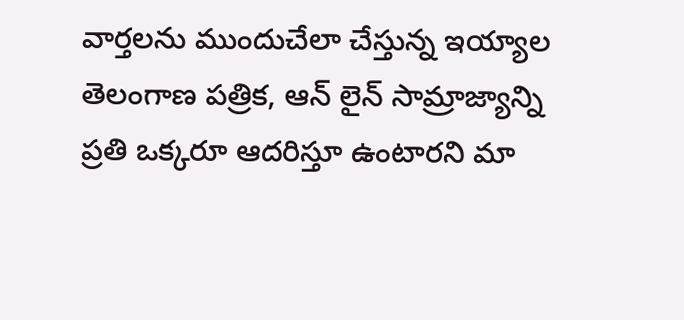వార్తలను ముందుచేలా చేస్తున్న ఇయ్యాల తెలంగాణ పత్రిక, ఆన్ లైన్ సామ్రాజ్యాన్ని ప్రతి ఒక్కరూ ఆదరిస్తూ ఉంటారని మా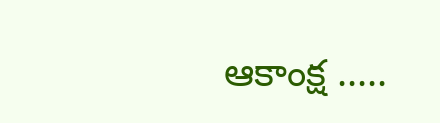ఆకాంక్ష .....